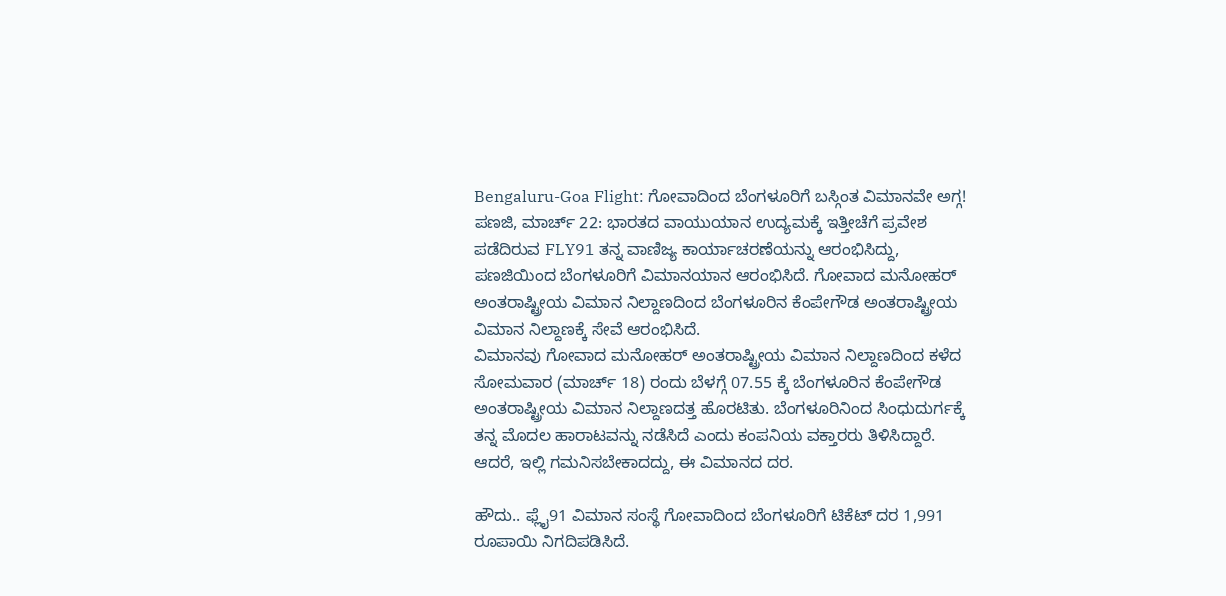Bengaluru-Goa Flight: ಗೋವಾದಿಂದ ಬೆಂಗಳೂರಿಗೆ ಬಸ್ಗಿಂತ ವಿಮಾನವೇ ಅಗ್ಗ!
ಪಣಜಿ, ಮಾರ್ಚ್ 22: ಭಾರತದ ವಾಯುಯಾನ ಉದ್ಯಮಕ್ಕೆ ಇತ್ತೀಚೆಗೆ ಪ್ರವೇಶ ಪಡೆದಿರುವ FLY91 ತನ್ನ ವಾಣಿಜ್ಯ ಕಾರ್ಯಾಚರಣೆಯನ್ನು ಆರಂಭಿಸಿದ್ದು, ಪಣಜಿಯಿಂದ ಬೆಂಗಳೂರಿಗೆ ವಿಮಾನಯಾನ ಆರಂಭಿಸಿದೆ. ಗೋವಾದ ಮನೋಹರ್ ಅಂತರಾಷ್ಟ್ರೀಯ ವಿಮಾನ ನಿಲ್ದಾಣದಿಂದ ಬೆಂಗಳೂರಿನ ಕೆಂಪೇಗೌಡ ಅಂತರಾಷ್ಟ್ರೀಯ ವಿಮಾನ ನಿಲ್ದಾಣಕ್ಕೆ ಸೇವೆ ಆರಂಭಿಸಿದೆ.
ವಿಮಾನವು ಗೋವಾದ ಮನೋಹರ್ ಅಂತರಾಷ್ಟ್ರೀಯ ವಿಮಾನ ನಿಲ್ದಾಣದಿಂದ ಕಳೆದ ಸೋಮವಾರ (ಮಾರ್ಚ್ 18) ರಂದು ಬೆಳಗ್ಗೆ 07.55 ಕ್ಕೆ ಬೆಂಗಳೂರಿನ ಕೆಂಪೇಗೌಡ ಅಂತರಾಷ್ಟ್ರೀಯ ವಿಮಾನ ನಿಲ್ದಾಣದತ್ತ ಹೊರಟಿತು. ಬೆಂಗಳೂರಿನಿಂದ ಸಿಂಧುದುರ್ಗಕ್ಕೆ ತನ್ನ ಮೊದಲ ಹಾರಾಟವನ್ನು ನಡೆಸಿದೆ ಎಂದು ಕಂಪನಿಯ ವಕ್ತಾರರು ತಿಳಿಸಿದ್ದಾರೆ. ಆದರೆ, ಇಲ್ಲಿ ಗಮನಿಸಬೇಕಾದದ್ದು, ಈ ವಿಮಾನದ ದರ.

ಹೌದು.. ಫ್ಲೈ91 ವಿಮಾನ ಸಂಸ್ಥೆ ಗೋವಾದಿಂದ ಬೆಂಗಳೂರಿಗೆ ಟಿಕೆಟ್ ದರ 1,991 ರೂಪಾಯಿ ನಿಗದಿಪಡಿಸಿದೆ.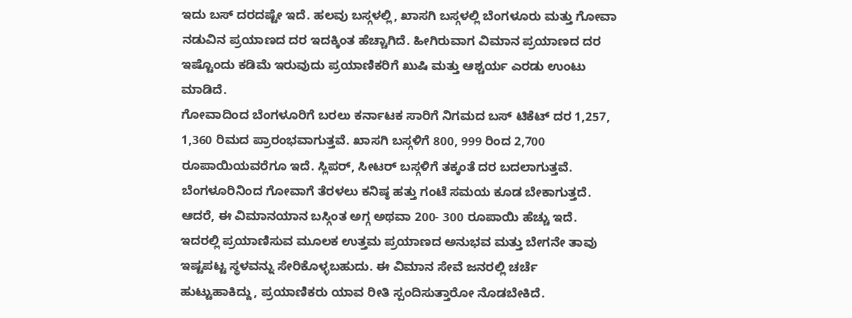ಇದು ಬಸ್ ದರದಷ್ಟೇ ಇದೆ. ಹಲವು ಬಸ್ಗಳಲ್ಲಿ, ಖಾಸಗಿ ಬಸ್ಗಳಲ್ಲಿ ಬೆಂಗಳೂರು ಮತ್ತು ಗೋವಾ ನಡುವಿನ ಪ್ರಯಾಣದ ದರ ಇದಕ್ಕಿಂತ ಹೆಚ್ಚಾಗಿದೆ. ಹೀಗಿರುವಾಗ ವಿಮಾನ ಪ್ರಯಾಣದ ದರ ಇಷ್ಟೊಂದು ಕಡಿಮೆ ಇರುವುದು ಪ್ರಯಾಣಿಕರಿಗೆ ಖುಷಿ ಮತ್ತು ಆಶ್ಚರ್ಯ ಎರಡು ಉಂಟು ಮಾಡಿದೆ.
ಗೋವಾದಿಂದ ಬೆಂಗಳೂರಿಗೆ ಬರಲು ಕರ್ನಾಟಕ ಸಾರಿಗೆ ನಿಗಮದ ಬಸ್ ಟಿಕೆಟ್ ದರ 1,257, 1,360 ರಿಮದ ಪ್ರಾರಂಭವಾಗುತ್ತವೆ. ಖಾಸಗಿ ಬಸ್ಗಳಿಗೆ 800, 999 ರಿಂದ 2,700 ರೂಪಾಯಿಯವರೆಗೂ ಇದೆ. ಸ್ಲಿಪರ್, ಸೀಟರ್ ಬಸ್ಗಳಿಗೆ ತಕ್ಕಂತೆ ದರ ಬದಲಾಗುತ್ತವೆ. ಬೆಂಗಳೂರಿನಿಂದ ಗೋವಾಗೆ ತೆರಳಲು ಕನಿಷ್ಠ ಹತ್ತು ಗಂಟೆ ಸಮಯ ಕೂಡ ಬೇಕಾಗುತ್ತದೆ.
ಆದರೆ, ಈ ವಿಮಾನಯಾನ ಬಸ್ಗಿಂತ ಅಗ್ಗ ಅಥವಾ 200- 300 ರೂಪಾಯಿ ಹೆಚ್ಚು ಇದೆ. ಇದರಲ್ಲಿ ಪ್ರಯಾಣಿಸುವ ಮೂಲಕ ಉತ್ತಮ ಪ್ರಯಾಣದ ಅನುಭವ ಮತ್ತು ಬೇಗನೇ ತಾವು ಇಷ್ಟಪಟ್ಟ ಸ್ಥಳವನ್ನು ಸೇರಿಕೊಳ್ಳಬಹುದು. ಈ ವಿಮಾನ ಸೇವೆ ಜನರಲ್ಲಿ ಚರ್ಚೆ ಹುಟ್ಟುಹಾಕಿದ್ದು, ಪ್ರಯಾಣಿಕರು ಯಾವ ರೀತಿ ಸ್ಪಂದಿಸುತ್ತಾರೋ ನೊಡಬೇಕಿದೆ.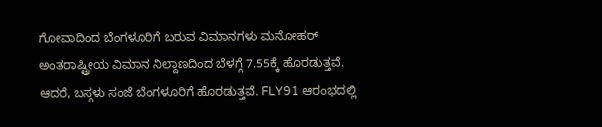ಗೋವಾದಿಂದ ಬೆಂಗಳೂರಿಗೆ ಬರುವ ವಿಮಾನಗಳು ಮನೋಹರ್ ಅಂತರಾಷ್ಟ್ರೀಯ ವಿಮಾನ ನಿಲ್ದಾಣದಿಂದ ಬೆಳಗ್ಗೆ 7.55ಕ್ಕೆ ಹೊರಡುತ್ತವೆ. ಆದರೆ, ಬಸ್ಗಳು ಸಂಜೆ ಬೆಂಗಳೂರಿಗೆ ಹೊರಡುತ್ತವೆ. FLY91 ಆರಂಭದಲ್ಲಿ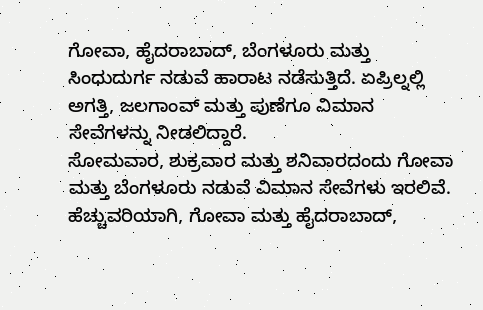ಗೋವಾ, ಹೈದರಾಬಾದ್, ಬೆಂಗಳೂರು ಮತ್ತು ಸಿಂಧುದುರ್ಗ ನಡುವೆ ಹಾರಾಟ ನಡೆಸುತ್ತಿದೆ. ಏಪ್ರಿಲ್ನಲ್ಲಿ ಅಗತ್ತಿ, ಜಲಗಾಂವ್ ಮತ್ತು ಪುಣೆಗೂ ವಿಮಾನ ಸೇವೆಗಳನ್ನು ನೀಡಲಿದ್ದಾರೆ.
ಸೋಮವಾರ, ಶುಕ್ರವಾರ ಮತ್ತು ಶನಿವಾರದಂದು ಗೋವಾ ಮತ್ತು ಬೆಂಗಳೂರು ನಡುವೆ ವಿಮಾನ ಸೇವೆಗಳು ಇರಲಿವೆ. ಹೆಚ್ಚುವರಿಯಾಗಿ, ಗೋವಾ ಮತ್ತು ಹೈದರಾಬಾದ್,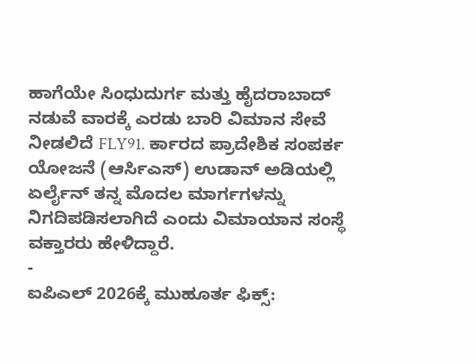ಹಾಗೆಯೇ ಸಿಂಧುದುರ್ಗ ಮತ್ತು ಹೈದರಾಬಾದ್ ನಡುವೆ ವಾರಕ್ಕೆ ಎರಡು ಬಾರಿ ವಿಮಾನ ಸೇವೆ ನೀಡಲಿದೆ FLY91. ರ್ಕಾರದ ಪ್ರಾದೇಶಿಕ ಸಂಪರ್ಕ ಯೋಜನೆ (ಆರ್ಸಿಎಸ್) ಉಡಾನ್ ಅಡಿಯಲ್ಲಿ ಏರ್ಲೈನ್ ತನ್ನ ಮೊದಲ ಮಾರ್ಗಗಳನ್ನು ನಿಗದಿಪಡಿಸಲಾಗಿದೆ ಎಂದು ವಿಮಾಯಾನ ಸಂಸ್ಥೆ ವಕ್ತಾರರು ಹೇಳಿದ್ದಾರೆ.
-
ಐಪಿಎಲ್ 2026ಕ್ಕೆ ಮುಹೂರ್ತ ಫಿಕ್ಸ್: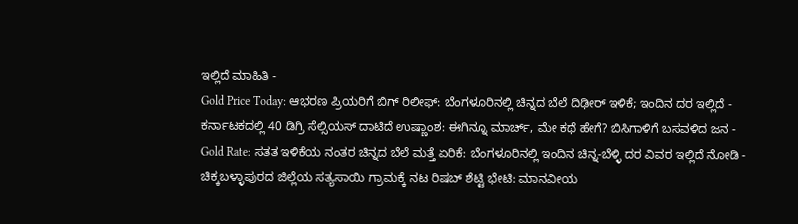ಇಲ್ಲಿದೆ ಮಾಹಿತಿ -
Gold Price Today: ಆಭರಣ ಪ್ರಿಯರಿಗೆ ಬಿಗ್ ರಿಲೀಫ್: ಬೆಂಗಳೂರಿನಲ್ಲಿ ಚಿನ್ನದ ಬೆಲೆ ದಿಢೀರ್ ಇಳಿಕೆ; ಇಂದಿನ ದರ ಇಲ್ಲಿದೆ -
ಕರ್ನಾಟಕದಲ್ಲಿ 40 ಡಿಗ್ರಿ ಸೆಲ್ಸಿಯಸ್ ದಾಟಿದೆ ಉಷ್ಣಾಂಶ: ಈಗಿನ್ನೂ ಮಾರ್ಚ್, ಮೇ ಕಥೆ ಹೇಗೆ? ಬಿಸಿಗಾಳಿಗೆ ಬಸವಳಿದ ಜನ -
Gold Rate: ಸತತ ಇಳಿಕೆಯ ನಂತರ ಚಿನ್ನದ ಬೆಲೆ ಮತ್ತೆ ಏರಿಕೆ: ಬೆಂಗಳೂರಿನಲ್ಲಿ ಇಂದಿನ ಚಿನ್ನ-ಬೆಳ್ಳಿ ದರ ವಿವರ ಇಲ್ಲಿದೆ ನೋಡಿ -
ಚಿಕ್ಕಬಳ್ಳಾಪುರದ ಜಿಲ್ಲೆಯ ಸತ್ಯಸಾಯಿ ಗ್ರಾಮಕ್ಕೆ ನಟ ರಿಷಬ್ ಶೆಟ್ಟಿ ಭೇಟಿ: ಮಾನವೀಯ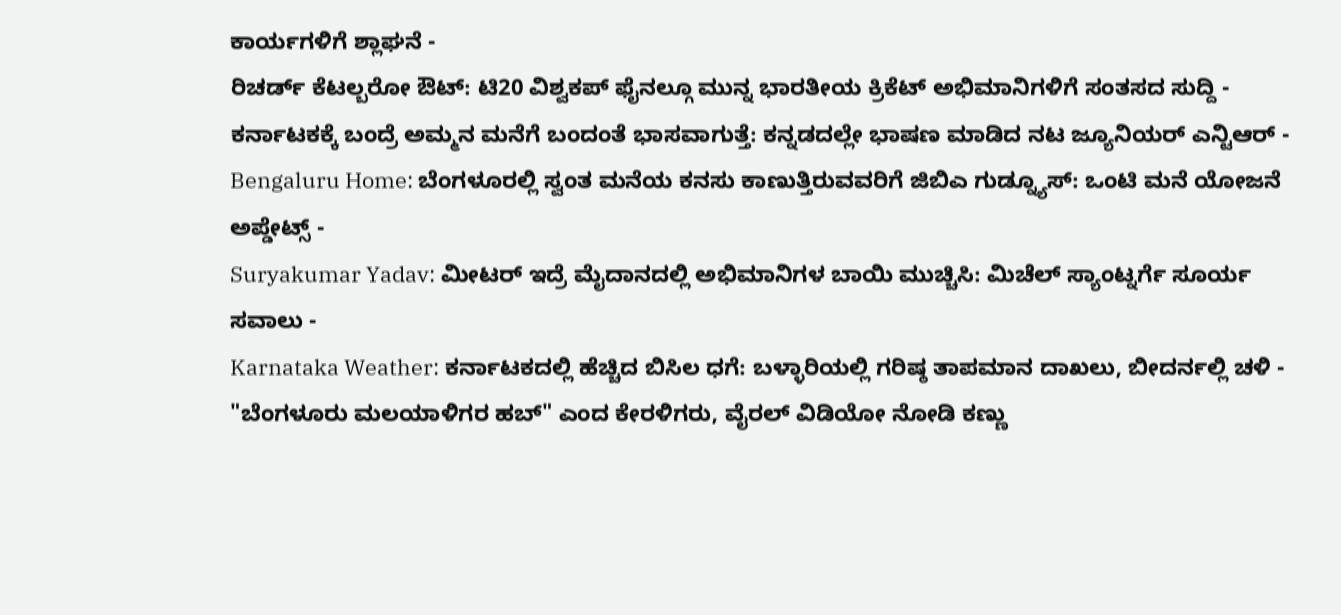ಕಾರ್ಯಗಳಿಗೆ ಶ್ಲಾಘನೆ -
ರಿಚರ್ಡ್ ಕೆಟಲ್ಬರೋ ಔಟ್: ಟಿ20 ವಿಶ್ವಕಪ್ ಫೈನಲ್ಗೂ ಮುನ್ನ ಭಾರತೀಯ ಕ್ರಿಕೆಟ್ ಅಭಿಮಾನಿಗಳಿಗೆ ಸಂತಸದ ಸುದ್ದಿ -
ಕರ್ನಾಟಕಕ್ಕೆ ಬಂದ್ರೆ ಅಮ್ಮನ ಮನೆಗೆ ಬಂದಂತೆ ಭಾಸವಾಗುತ್ತೆ: ಕನ್ನಡದಲ್ಲೇ ಭಾಷಣ ಮಾಡಿದ ನಟ ಜ್ಯೂನಿಯರ್ ಎನ್ಟಿಆರ್ -
Bengaluru Home: ಬೆಂಗಳೂರಲ್ಲಿ ಸ್ವಂತ ಮನೆಯ ಕನಸು ಕಾಣುತ್ತಿರುವವರಿಗೆ ಜಿಬಿಎ ಗುಡ್ನ್ಯೂಸ್: ಒಂಟಿ ಮನೆ ಯೋಜನೆ ಅಪ್ಡೇಟ್ಸ್ -
Suryakumar Yadav: ಮೀಟರ್ ಇದ್ರೆ ಮೈದಾನದಲ್ಲಿ ಅಭಿಮಾನಿಗಳ ಬಾಯಿ ಮುಚ್ಚಿಸಿ: ಮಿಚೆಲ್ ಸ್ಯಾಂಟ್ನರ್ಗೆ ಸೂರ್ಯ ಸವಾಲು -
Karnataka Weather: ಕರ್ನಾಟಕದಲ್ಲಿ ಹೆಚ್ಚಿದ ಬಿಸಿಲ ಧಗೆ: ಬಳ್ಳಾರಿಯಲ್ಲಿ ಗರಿಷ್ಠ ತಾಪಮಾನ ದಾಖಲು, ಬೀದರ್ನಲ್ಲಿ ಚಳಿ -
"ಬೆಂಗಳೂರು ಮಲಯಾಳಿಗರ ಹಬ್" ಎಂದ ಕೇರಳಿಗರು, ವೈರಲ್ ವಿಡಿಯೋ ನೋಡಿ ಕಣ್ಣು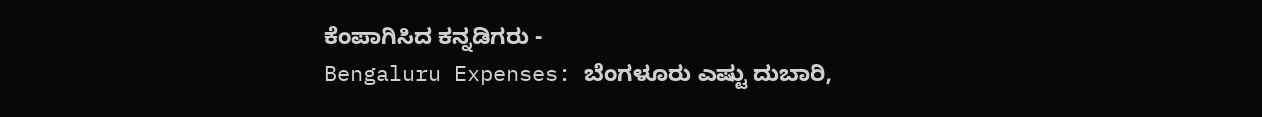ಕೆಂಪಾಗಿಸಿದ ಕನ್ನಡಿಗರು -
Bengaluru Expenses: ಬೆಂಗಳೂರು ಎಷ್ಟು ದುಬಾರಿ,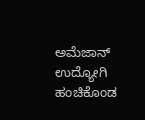ಅಮೆಜಾನ್ ಉದ್ಯೋಗಿ ಹಂಚಿಕೊಂಡ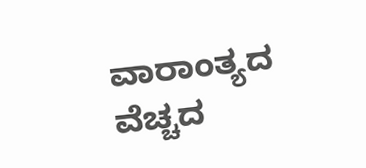ವಾರಾಂತ್ಯದ ವೆಚ್ಚದ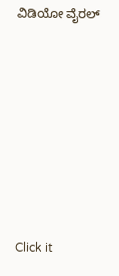ವಿಡಿಯೋ ವೈರಲ್












Click it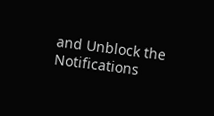and Unblock the Notifications